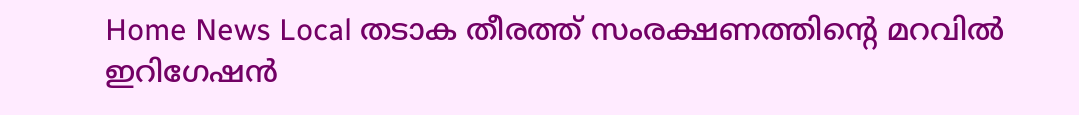Home News Local തടാക തീരത്ത് സംരക്ഷണത്തിൻ്റെ മറവിൽ ഇറിഗേഷൻ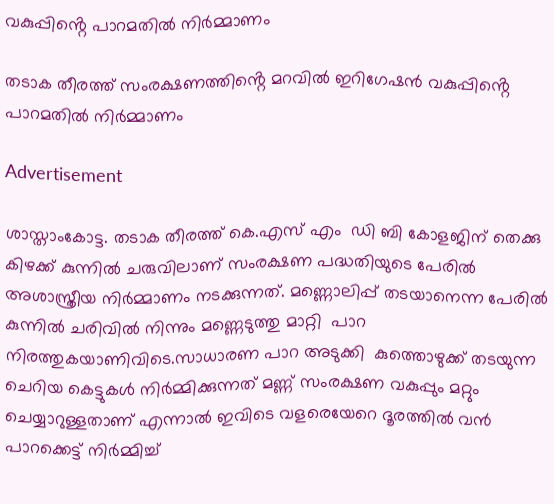വകുപ്പിൻ്റെ പാറമതിൽ നിർമ്മാണം

തടാക തീരത്ത് സംരക്ഷണത്തിൻ്റെ മറവിൽ ഇറിഗേഷൻ വകുപ്പിൻ്റെ പാറമതിൽ നിർമ്മാണം

Advertisement

ശാസ്താംകോട്ട. തടാക തീരത്ത് കെ.എസ് എം  ഡി ബി കോളജിന് തെക്കു കിഴക്ക് കുന്നിൽ ചരുവിലാണ് സംരക്ഷണ പദ്ധതിയുടെ പേരിൽ അശാസ്ത്രീയ നിർമ്മാണം നടക്കുന്നത്. മണ്ണൊലിപ്പ് തടയാനെന്ന പേരിൽ കുന്നിൽ ചരിവിൽ നിന്നും മണ്ണെടുത്തു മാറ്റി  പാറ നിരത്തുകയാണിവിടെ.സാധാരണ പാറ അടുക്കി  കുത്തൊഴുക്ക് തടയുന്ന ചെറിയ കെട്ടുകൾ നിർമ്മിക്കുന്നത് മണ്ണ് സംരക്ഷണ വകുപ്പും മറ്റും ചെയ്യാറുള്ളതാണ് എന്നാൽ ഇവിടെ വളരെയേറെ ദൂരത്തിൽ വൻ പാറക്കെട്ട് നിർമ്മിച്ച്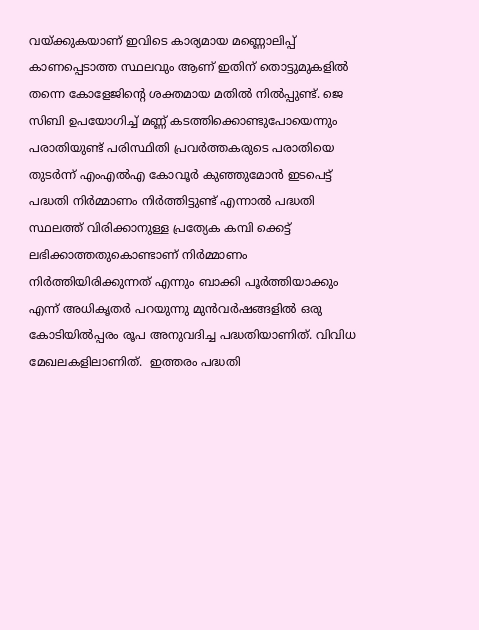വയ്ക്കുകയാണ് ഇവിടെ കാര്യമായ മണ്ണൊലിപ്പ് കാണപ്പെടാത്ത സ്ഥലവും ആണ് ഇതിന് തൊട്ടുമുകളിൽ തന്നെ കോളേജിന്റെ ശക്തമായ മതിൽ നിൽപ്പുണ്ട്. ജെ സിബി ഉപയോഗിച്ച് മണ്ണ് കടത്തിക്കൊണ്ടുപോയെന്നും പരാതിയുണ്ട് പരിസ്ഥിതി പ്രവർത്തകരുടെ പരാതിയെ തുടർന്ന് എംഎൽഎ കോവൂർ കുഞ്ഞുമോൻ ഇടപെട്ട് പദ്ധതി നിർമ്മാണം നിർത്തിട്ടുണ്ട് എന്നാൽ പദ്ധതി സ്ഥലത്ത് വിരിക്കാനുള്ള പ്രത്യേക കമ്പി ക്കെട്ട് ലഭിക്കാത്തതുകൊണ്ടാണ് നിർമ്മാണം നിർത്തിയിരിക്കുന്നത് എന്നും ബാക്കി പൂർത്തിയാക്കും എന്ന് അധികൃതർ പറയുന്നു മുൻവർഷങ്ങളിൽ ഒരു കോടിയിൽപ്പരം രൂപ അനുവദിച്ച പദ്ധതിയാണിത്. വിവിധ മേഖലകളിലാണിത്.  ഇത്തരം പദ്ധതി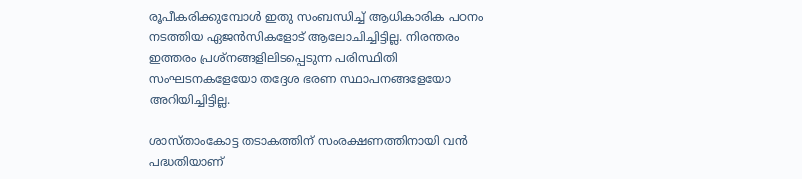രൂപീകരിക്കുമ്പോൾ ഇതു സംബന്ധിച്ച് ആധികാരിക പഠനം നടത്തിയ ഏജൻസികളോട് ആലോചിച്ചിട്ടില്ല. നിരന്തരം ഇത്തരം പ്രശ്നങ്ങളിലിടപ്പെടുന്ന പരിസ്ഥിതി സംഘടനകളേയോ തദ്ദേശ ഭരണ സ്ഥാപനങ്ങളേയോ അറിയിച്ചിട്ടില്ല.

ശാസ്താംകോട്ട തടാകത്തിന് സംരക്ഷണത്തിനായി വൻ പദ്ധതിയാണ്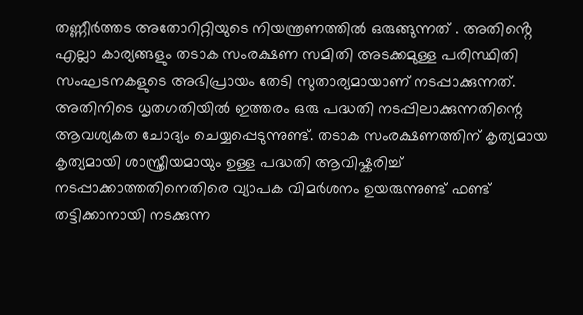തണ്ണീർത്തട അതോറിറ്റിയുടെ നിയന്ത്രണത്തിൽ ഒരുങ്ങുന്നത് . അതിൻ്റെ എല്ലാ കാര്യങ്ങളും തടാക സംരക്ഷണ സമിതി അടക്കമുള്ള പരിസ്ഥിതി സംഘടനകളുടെ അഭിപ്രായം തേടി സുതാര്യമായാണ് നടപ്പാക്കുന്നത്. അതിനിടെ ധൃതഗതിയിൽ ഇത്തരം ഒരു പദ്ധതി നടപ്പിലാക്കുന്നതിന്റെ ആവശ്യകത ചോദ്യം ചെയ്യപ്പെടുന്നുണ്ട്. തടാക സംരക്ഷണത്തിന് കൃത്യമായ കൃത്യമായി ശാസ്ത്രീയമായും ഉള്ള പദ്ധതി ആവിഷ്കരിച്ച് നടപ്പാക്കാത്തതിനെതിരെ വ്യാപക വിമർശനം ഉയരുന്നുണ്ട് ഫണ്ട് തട്ടിക്കാനായി നടക്കുന്ന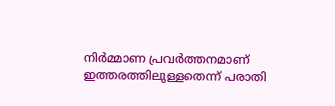നിർമ്മാണ പ്രവർത്തനമാണ് ഇത്തരത്തിലുള്ളതെന്ന് പരാതി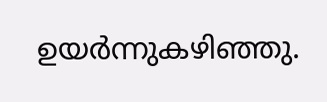ഉയർന്നുകഴിഞ്ഞു.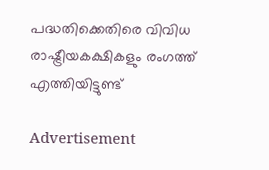പദ്ധതിക്കെതിരെ വിവിധ രാഷ്ട്രീയകക്ഷികളും രംഗത്ത് എത്തിയിട്ടുണ്ട്

Advertisement